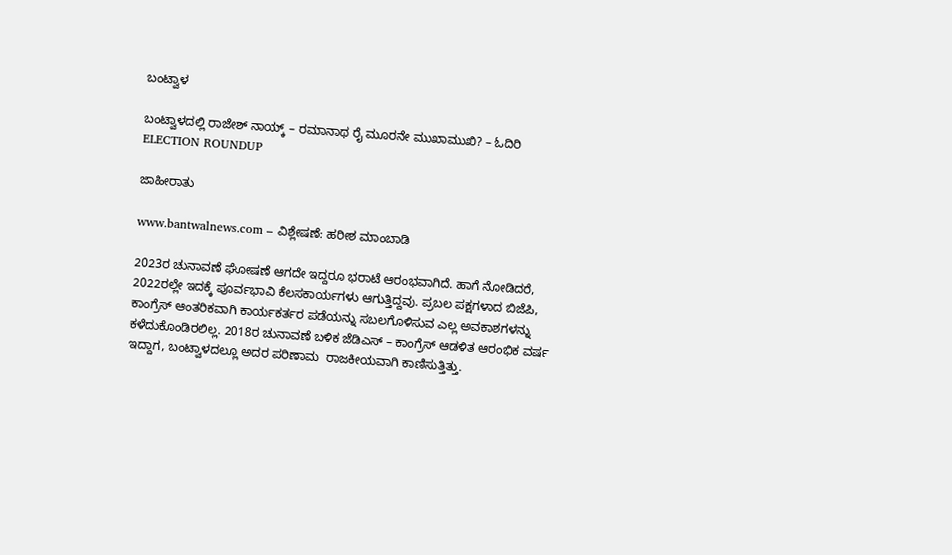ಬಂಟ್ವಾಳ

ಬಂಟ್ವಾಳದಲ್ಲಿ ರಾಜೇಶ್ ನಾಯ್ಕ್ – ರಮಾನಾಥ ರೈ ಮೂರನೇ ಮುಖಾಮುಖಿ? – ಓದಿರಿ ELECTION ROUNDUP

ಜಾಹೀರಾತು

www.bantwalnews.com – ವಿಶ್ಲೇಷಣೆ: ಹರೀಶ ಮಾಂಬಾಡಿ

2023ರ ಚುನಾವಣೆ ಘೋಷಣೆ ಆಗದೇ ಇದ್ದರೂ ಭರಾಟೆ ಆರಂಭವಾಗಿದೆ. ಹಾಗೆ ನೋಡಿದರೆ, 2022ರಲ್ಲೇ ಇದಕ್ಕೆ ಪೂರ್ವಭಾವಿ ಕೆಲಸಕಾರ್ಯಗಳು ಆಗುತ್ತಿದ್ದವು. ಪ್ರಬಲ ಪಕ್ಷಗಳಾದ ಬಿಜೆಪಿ, ಕಾಂಗ್ರೆಸ್ ಆಂತರಿಕವಾಗಿ ಕಾರ್ಯಕರ್ತರ ಪಡೆಯನ್ನು ಸಬಲಗೊಳಿಸುವ ಎಲ್ಲ ಅವಕಾಶಗಳನ್ನು ಕಳೆದುಕೊಂಡಿರಲಿಲ್ಲ. 2018ರ ಚುನಾವಣೆ ಬಳಿಕ ಜೆಡಿಎಸ್ – ಕಾಂಗ್ರೆಸ್ ಆಡಳಿತ ಆರಂಭಿಕ ವರ್ಷ ಇದ್ದಾಗ, ಬಂಟ್ವಾಳದಲ್ಲೂ ಅದರ ಪರಿಣಾಮ  ರಾಜಕೀಯವಾಗಿ ಕಾಣಿಸುತ್ತಿತ್ತು.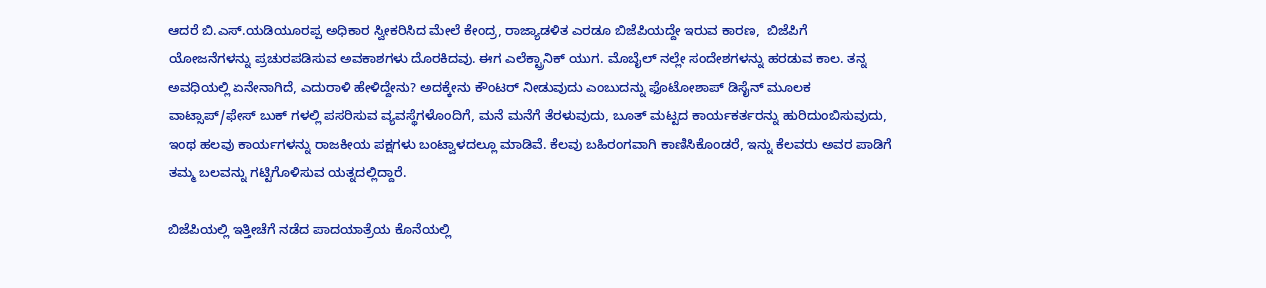ಆದರೆ ಬಿ.ಎಸ್.ಯಡಿಯೂರಪ್ಪ ಅಧಿಕಾರ ಸ್ವೀಕರಿಸಿದ ಮೇಲೆ ಕೇಂದ್ರ, ರಾಜ್ಯಾಡಳಿತ ಎರಡೂ ಬಿಜೆಪಿಯದ್ದೇ ಇರುವ ಕಾರಣ,  ಬಿಜೆಪಿಗೆ ಯೋಜನೆಗಳನ್ನು ಪ್ರಚುರಪಡಿಸುವ ಅವಕಾಶಗಳು ದೊರಕಿದವು. ಈಗ ಎಲೆಕ್ಟ್ರಾನಿಕ್ ಯುಗ. ಮೊಬೈಲ್ ನಲ್ಲೇ ಸಂದೇಶಗಳನ್ನು ಹರಡುವ ಕಾಲ. ತನ್ನ ಅವಧಿಯಲ್ಲಿ ಏನೇನಾಗಿದೆ, ಎದುರಾಳಿ ಹೇಳಿದ್ದೇನು? ಅದಕ್ಕೇನು ಕೌಂಟರ್ ನೀಡುವುದು ಎಂಬುದನ್ನು ಫೊಟೋಶಾಪ್ ಡಿಸೈನ್ ಮೂಲಕ ವಾಟ್ಸಾಪ್/ಫೇಸ್ ಬುಕ್ ಗಳಲ್ಲಿ ಪಸರಿಸುವ ವ್ಯವಸ್ಥೆಗಳೊಂದಿಗೆ, ಮನೆ ಮನೆಗೆ ತೆರಳುವುದು, ಬೂತ್ ಮಟ್ಟದ ಕಾರ್ಯಕರ್ತರನ್ನು ಹುರಿದುಂಬಿಸುವುದು, ಇಂಥ ಹಲವು ಕಾರ್ಯಗಳನ್ನು ರಾಜಕೀಯ ಪಕ್ಷಗಳು ಬಂಟ್ವಾಳದಲ್ಲೂ ಮಾಡಿವೆ. ಕೆಲವು ಬಹಿರಂಗವಾಗಿ ಕಾಣಿಸಿಕೊಂಡರೆ, ಇನ್ನು ಕೆಲವರು ಅವರ ಪಾಡಿಗೆ ತಮ್ಮ ಬಲವನ್ನು ಗಟ್ಟಿಗೊಳಿಸುವ ಯತ್ನದಲ್ಲಿದ್ದಾರೆ.

ಬಿಜೆಪಿಯಲ್ಲಿ ಇತ್ತೀಚೆಗೆ ನಡೆದ ಪಾದಯಾತ್ರೆಯ ಕೊನೆಯಲ್ಲಿ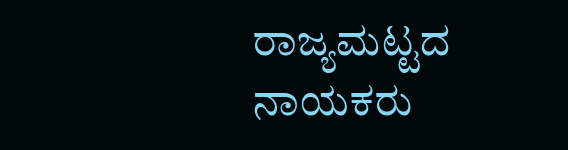ರಾಜ್ಯಮಟ್ಟದ ನಾಯಕರು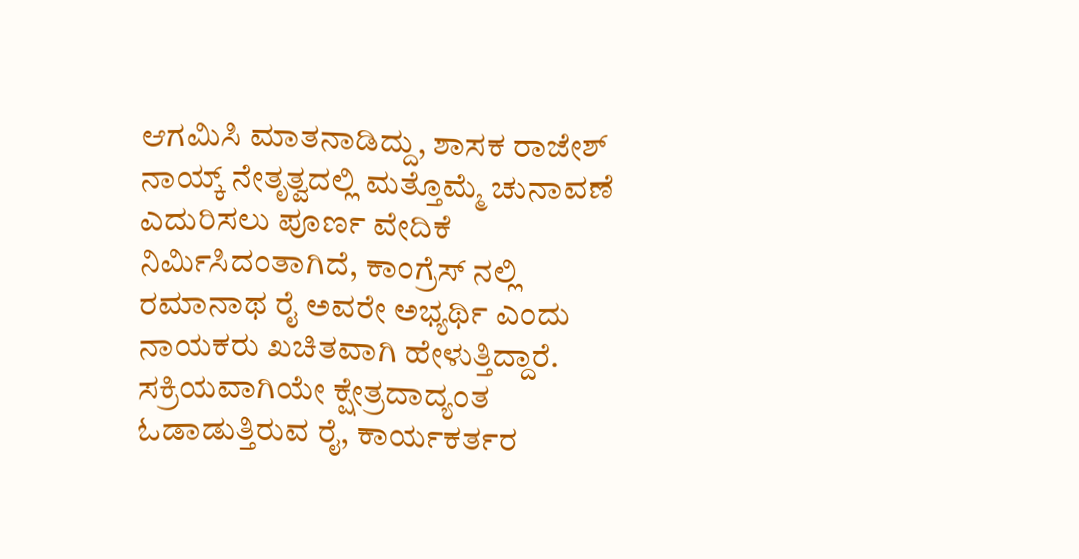ಆಗಮಿಸಿ ಮಾತನಾಡಿದ್ದು, ಶಾಸಕ ರಾಜೇಶ್ ನಾಯ್ಕ್ ನೇತೃತ್ವದಲ್ಲಿ ಮತ್ತೊಮ್ಮೆ ಚುನಾವಣೆ ಎದುರಿಸಲು ಪೂರ್ಣ ವೇದಿಕೆ ನಿರ್ಮಿಸಿದಂತಾಗಿದೆ, ಕಾಂಗ್ರೆಸ್ ನಲ್ಲಿ ರಮಾನಾಥ ರೈ ಅವರೇ ಅಭ್ಯರ್ಥಿ ಎಂದು ನಾಯಕರು ಖಚಿತವಾಗಿ ಹೇಳುತ್ತಿದ್ದಾರೆ. ಸಕ್ರಿಯವಾಗಿಯೇ ಕ್ಷೇತ್ರದಾದ್ಯಂತ ಓಡಾಡುತ್ತಿರುವ ರೈ, ಕಾರ್ಯಕರ್ತರ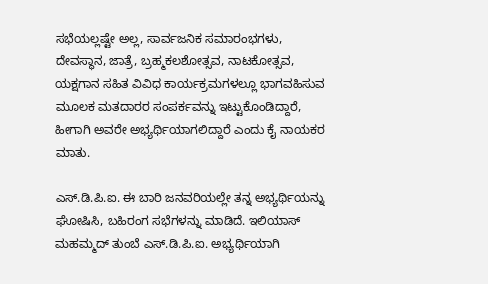ಸಭೆಯಲ್ಲಷ್ಟೇ ಅಲ್ಲ, ಸಾರ್ವಜನಿಕ ಸಮಾರಂಭಗಳು, ದೇವಸ್ಥಾನ, ಜಾತ್ರೆ, ಬ್ರಹ್ಮಕಲಶೋತ್ಸವ, ನಾಟಕೋತ್ಸವ, ಯಕ್ಷಗಾನ ಸಹಿತ ವಿವಿಧ ಕಾರ್ಯಕ್ರಮಗಳಲ್ಲೂ ಭಾಗವಹಿಸುವ ಮೂಲಕ ಮತದಾರರ ಸಂಪರ್ಕವನ್ನು ಇಟ್ಟುಕೊಂಡಿದ್ದಾರೆ, ಹೀಗಾಗಿ ಅವರೇ ಅಭ್ಯರ್ಥಿಯಾಗಲಿದ್ದಾರೆ ಎಂದು ಕೈ ನಾಯಕರ ಮಾತು.

ಎಸ್.ಡಿ.ಪಿ.ಐ. ಈ ಬಾರಿ ಜನವರಿಯಲ್ಲೇ ತನ್ನ ಅಭ್ಯರ್ಥಿಯನ್ನು ಘೋಷಿಸಿ, ಬಹಿರಂಗ ಸಭೆಗಳನ್ನು ಮಾಡಿದೆ. ಇಲಿಯಾಸ್ ಮಹಮ್ಮದ್ ತುಂಬೆ ಎಸ್.ಡಿ.ಪಿ.ಐ. ಅಭ್ಯರ್ಥಿಯಾಗಿ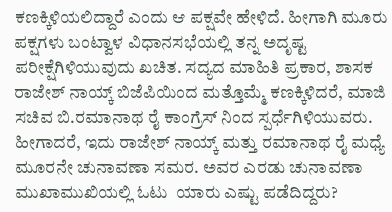ಕಣಕ್ಕಿಳಿಯಲಿದ್ದಾರೆ ಎಂದು ಆ ಪಕ್ಷವೇ ಹೇಳಿದೆ. ಹೀಗಾಗಿ ಮೂರು ಪಕ್ಷಗಳು ಬಂಟ್ವಾಳ ವಿಧಾನಸಭೆಯಲ್ಲಿ ತನ್ನ ಅದೃಷ್ಟ ಪರೀಕ್ಷೆಗಿಳಿಯುವುದು ಖಚಿತ. ಸದ್ಯದ ಮಾಹಿತಿ ಪ್ರಕಾರ, ಶಾಸಕ ರಾಜೇಶ್ ನಾಯ್ಕ್ ಬಿಜೆಪಿಯಿಂದ ಮತ್ತೊಮ್ಮೆ ಕಣಕ್ಕಿಳಿದರೆ, ಮಾಜಿ ಸಚಿವ ಬಿ.ರಮಾನಾಥ ರೈ ಕಾಂಗ್ರೆಸ್ ನಿಂದ ಸ್ಪರ್ಧೆಗಿಳಿಯುವರು. ಹೀಗಾದರೆ, ಇದು ರಾಜೇಶ್ ನಾಯ್ಕ್ ಮತ್ತು ರಮಾನಾಥ ರೈ ಮಧ್ಯೆ ಮೂರನೇ ಚುನಾವಣಾ ಸಮರ. ಅವರ ಎರಡು ಚುನಾವಣಾ ಮುಖಾಮುಖಿಯಲ್ಲಿ ಓಟು  ಯಾರು ಎಷ್ಟು ಪಡೆದಿದ್ದರು?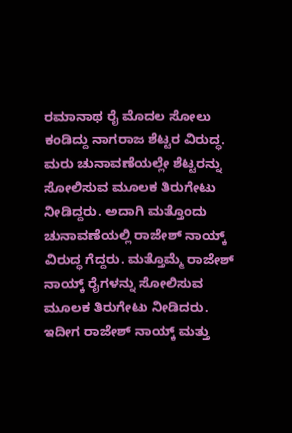ರಮಾನಾಥ ರೈ ಮೊದಲ ಸೋಲು ಕಂಡಿದ್ದು ನಾಗರಾಜ ಶೆಟ್ಟರ ವಿರುದ್ಧ. ಮರು ಚುನಾವಣೆಯಲ್ಲೇ ಶೆಟ್ಟರನ್ನು ಸೋಲಿಸುವ ಮೂಲಕ ತಿರುಗೇಟು ನೀಡಿದ್ದರು. ಅದಾಗಿ ಮತ್ತೊಂದು ಚುನಾವಣೆಯಲ್ಲಿ ರಾಜೇಶ್ ನಾಯ್ಕ್ ವಿರುದ್ಧ ಗೆದ್ದರು. ಮತ್ತೊಮ್ಮೆ ರಾಜೇಶ್ ನಾಯ್ಕ್ ರೈಗಳನ್ನು ಸೋಲಿಸುವ ಮೂಲಕ ತಿರುಗೇಟು ನೀಡಿದರು. ಇದೀಗ ರಾಜೇಶ್ ನಾಯ್ಕ್ ಮತ್ತು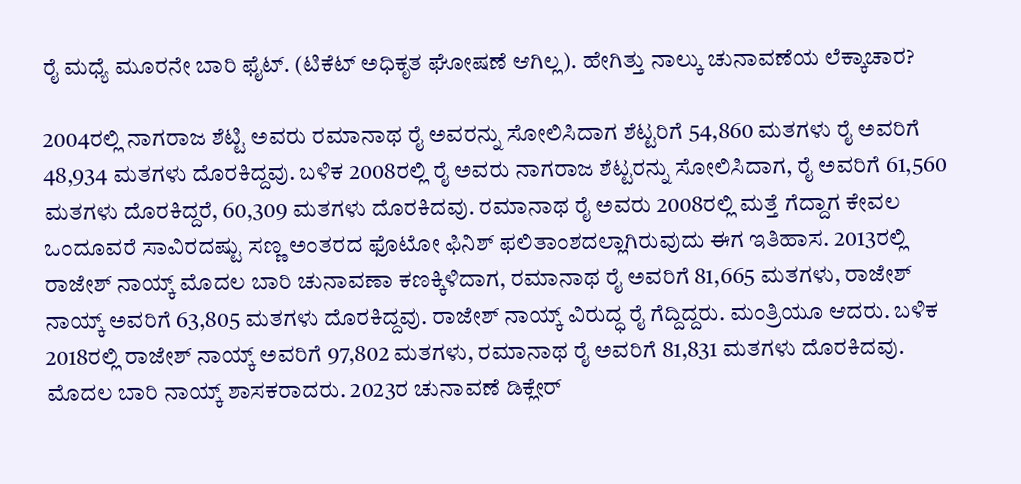ರೈ ಮಧ್ಯೆ ಮೂರನೇ ಬಾರಿ ಫೈಟ್. (ಟಿಕೆಟ್ ಅಧಿಕೃತ ಘೋಷಣೆ ಆಗಿಲ್ಲ). ಹೇಗಿತ್ತು ನಾಲ್ಕು ಚುನಾವಣೆಯ ಲೆಕ್ಕಾಚಾರ?

2004ರಲ್ಲಿ ನಾಗರಾಜ ಶೆಟ್ಟಿ ಅವರು ರಮಾನಾಥ ರೈ ಅವರನ್ನು ಸೋಲಿಸಿದಾಗ ಶೆಟ್ಟರಿಗೆ 54,860 ಮತಗಳು ರೈ ಅವರಿಗೆ 48,934 ಮತಗಳು ದೊರಕಿದ್ದವು. ಬಳಿಕ 2008ರಲ್ಲಿ ರೈ ಅವರು ನಾಗರಾಜ ಶೆಟ್ಟರನ್ನು ಸೋಲಿಸಿದಾಗ, ರೈ ಅವರಿಗೆ 61,560 ಮತಗಳು ದೊರಕಿದ್ದರೆ, 60,309 ಮತಗಳು ದೊರಕಿದವು. ರಮಾನಾಥ ರೈ ಅವರು 2008ರಲ್ಲಿ ಮತ್ತೆ ಗೆದ್ದಾಗ ಕೇವಲ ಒಂದೂವರೆ ಸಾವಿರದಷ್ಟು ಸಣ್ಣ ಅಂತರದ ಫೊಟೋ ಫಿನಿಶ್ ಫಲಿತಾಂಶದಲ್ಲಾಗಿರುವುದು ಈಗ ಇತಿಹಾಸ. 2013ರಲ್ಲಿ ರಾಜೇಶ್ ನಾಯ್ಕ್ ಮೊದಲ ಬಾರಿ ಚುನಾವಣಾ ಕಣಕ್ಕಿಳಿದಾಗ, ರಮಾನಾಥ ರೈ ಅವರಿಗೆ 81,665 ಮತಗಳು, ರಾಜೇಶ್ ನಾಯ್ಕ್ ಅವರಿಗೆ 63,805 ಮತಗಳು ದೊರಕಿದ್ದವು. ರಾಜೇಶ್ ನಾಯ್ಕ್ ವಿರುದ್ಧ ರೈ ಗೆದ್ದಿದ್ದರು. ಮಂತ್ರಿಯೂ ಆದರು. ಬಳಿಕ 2018ರಲ್ಲಿ ರಾಜೇಶ್ ನಾಯ್ಕ್ ಅವರಿಗೆ 97,802 ಮತಗಳು, ರಮಾನಾಥ ರೈ ಅವರಿಗೆ 81,831 ಮತಗಳು ದೊರಕಿದವು. ಮೊದಲ ಬಾರಿ ನಾಯ್ಕ್ ಶಾಸಕರಾದರು. 2023ರ ಚುನಾವಣೆ ಡಿಕ್ಲೇರ್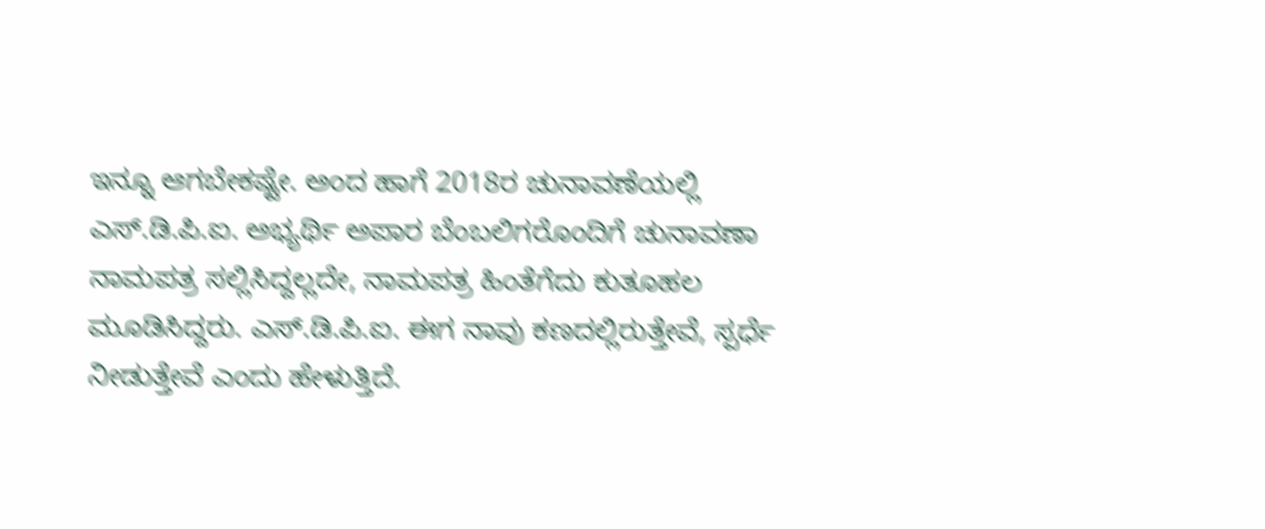ಇನ್ನೂ ಆಗಬೇಕಷ್ಟೇ. ಅಂದ ಹಾಗೆ 2018ರ ಚುನಾವಣೆಯಲ್ಲಿ ಎಸ್.ಡಿ.ಪಿ.ಐ. ಅಭ್ಯರ್ಥಿ ಅಪಾರ ಬೆಂಬಲಿಗರೊಂದಿಗೆ ಚುನಾವಣಾ ನಾಮಪತ್ರ ಸಲ್ಲಿಸಿದ್ದಲ್ಲದೇ, ನಾಮಪತ್ರ ಹಿಂತೆಗೆದು ಕುತೂಹಲ ಮೂಡಿಸಿದ್ದರು. ಎಸ್.ಡಿ.ಪಿ.ಐ. ಈಗ ನಾವು ಕಣದಲ್ಲಿರುತ್ತೇವೆ, ಸ್ಪರ್ಧೆ ನೀಡುತ್ತೇವೆ ಎಂದು ಹೇಳುತ್ತಿದೆ.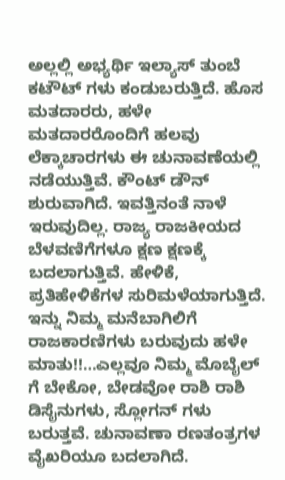ಅಲ್ಲಲ್ಲಿ ಅಭ್ಯರ್ಥಿ ಇಲ್ಯಾಸ್ ತುಂಬೆ ಕಟೌಟ್ ಗಳು ಕಂಡುಬರುತ್ತಿದೆ. ಹೊಸ ಮತದಾರರು, ಹಳೇ ಮತದಾರರೊಂದಿಗೆ ಹಲವು ಲೆಕ್ಕಾಚಾರಗಳು ಈ ಚುನಾವಣೆಯಲ್ಲಿ ನಡೆಯುತ್ತಿವೆ. ಕೌಂಟ್ ಡೌನ್ ಶುರುವಾಗಿದೆ. ಇವತ್ತಿನಂತೆ ನಾಳೆ ಇರುವುದಿಲ್ಲ. ರಾಜ್ಯ ರಾಜಕೀಯದ ಬೆಳವಣಿಗೆಗಳೂ ಕ್ಷಣ ಕ್ಷಣಕ್ಕೆ ಬದಲಾಗುತ್ತಿವೆ. ಹೇಳಿಕೆ, ಪ್ರತಿಹೇಳಿಕೆಗಳ ಸುರಿಮಳೆಯಾಗುತ್ತಿದೆ. ಇನ್ನು ನಿಮ್ಮ ಮನೆಬಾಗಿಲಿಗೆ ರಾಜಕಾರಣಿಗಳು ಬರುವುದು ಹಳೇ ಮಾತು!!…ಎಲ್ಲವೂ ನಿಮ್ಮ ಮೊಬೈಲ್ ಗೆ ಬೇಕೋ, ಬೇಡವೋ ರಾಶಿ ರಾಶಿ ಡಿಸೈನುಗಳು, ಸ್ಲೋಗನ್ ಗಳು ಬರುತ್ತವೆ. ಚುನಾವಣಾ ರಣತಂತ್ರಗಳ ವೈಖರಿಯೂ ಬದಲಾಗಿದೆ.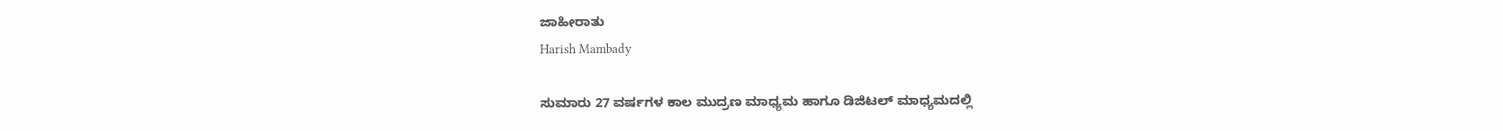ಜಾಹೀರಾತು
Harish Mambady

ಸುಮಾರು 27 ವರ್ಷಗಳ ಕಾಲ ಮುದ್ರಣ ಮಾಧ್ಯಮ ಹಾಗೂ ಡಿಜಿಟಲ್ ಮಾಧ್ಯಮದಲ್ಲಿ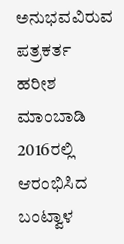ಅನುಭವವಿರುವ ಪತ್ರಕರ್ತ ಹರೀಶ ಮಾಂಬಾಡಿ 2016ರಲ್ಲಿ ಆರಂಭಿಸಿದ ಬಂಟ್ವಾಳ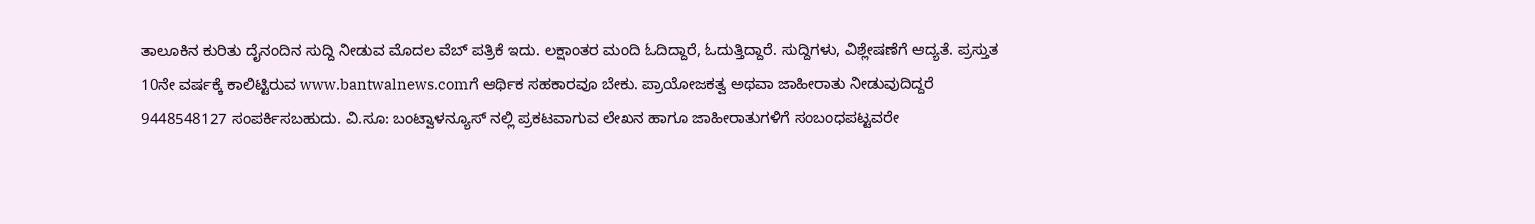ತಾಲೂಕಿನ ಕುರಿತು ದೈನಂದಿನ ಸುದ್ದಿ ನೀಡುವ ಮೊದಲ ವೆಬ್ ಪತ್ರಿಕೆ ಇದು. ಲಕ್ಷಾಂತರ ಮಂದಿ ಓದಿದ್ದಾರೆ, ಓದುತ್ತಿದ್ದಾರೆ. ಸುದ್ದಿಗಳು, ವಿಶ್ಲೇಷಣೆಗೆ ಆದ್ಯತೆ. ಪ್ರಸ್ತುತ 10ನೇ ವರ್ಷಕ್ಕೆ ಕಾಲಿಟ್ಟಿರುವ www.bantwalnews.comಗೆ ಆರ್ಥಿಕ ಸಹಕಾರವೂ ಬೇಕು. ಪ್ರಾಯೋಜಕತ್ವ ಅಥವಾ ಜಾಹೀರಾತು ನೀಡುವುದಿದ್ದರೆ 9448548127 ಸಂಪರ್ಕಿಸಬಹುದು. ವಿ.ಸೂ: ಬಂಟ್ವಾಳನ್ಯೂಸ್ ನಲ್ಲಿ ಪ್ರಕಟವಾಗುವ ಲೇಖನ ಹಾಗೂ ಜಾಹೀರಾತುಗಳಿಗೆ ಸಂಬಂಧಪಟ್ಟವರೇ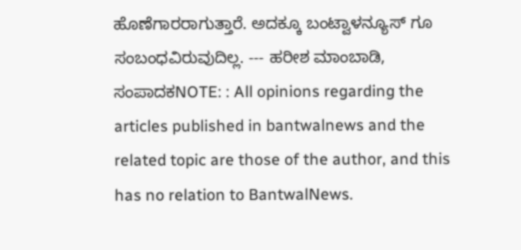ಹೊಣೆಗಾರರಾಗುತ್ತಾರೆ. ಅದಕ್ಕೂ ಬಂಟ್ವಾಳನ್ಯೂಸ್ ಗೂ ಸಂಬಂಧವಿರುವುದಿಲ್ಲ. --- ಹರೀಶ ಮಾಂಬಾಡಿ, ಸಂಪಾದಕNOTE: : All opinions regarding the articles published in bantwalnews and the related topic are those of the author, and this has no relation to BantwalNews.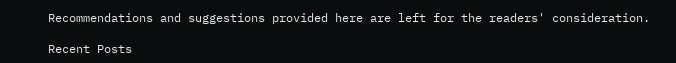Recommendations and suggestions provided here are left for the readers' consideration.

Recent Posts